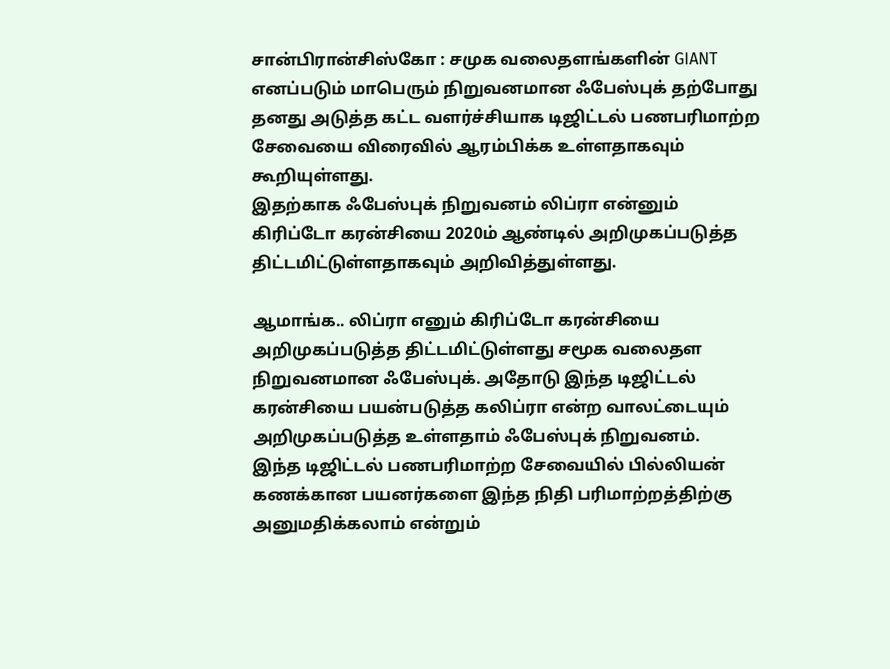சான்பிரான்சிஸ்கோ : சமுக வலைதளங்களின் GIANT எனப்படும் மாபெரும் நிறுவனமான ஃபேஸ்புக் தற்போது தனது அடுத்த கட்ட வளர்ச்சியாக டிஜிட்டல் பணபரிமாற்ற சேவையை விரைவில் ஆரம்பிக்க உள்ளதாகவும் கூறியுள்ளது.
இதற்காக ஃபேஸ்புக் நிறுவனம் லிப்ரா என்னும் கிரிப்டோ கரன்சியை 2020ம் ஆண்டில் அறிமுகப்படுத்த திட்டமிட்டுள்ளதாகவும் அறிவித்துள்ளது.

ஆமாங்க.. லிப்ரா எனும் கிரிப்டோ கரன்சியை அறிமுகப்படுத்த திட்டமிட்டுள்ளது சமூக வலைதள நிறுவனமான ஃபேஸ்புக். அதோடு இந்த டிஜிட்டல் கரன்சியை பயன்படுத்த கலிப்ரா என்ற வாலட்டையும் அறிமுகப்படுத்த உள்ளதாம் ஃபேஸ்புக் நிறுவனம்.
இந்த டிஜிட்டல் பணபரிமாற்ற சேவையில் பில்லியன் கணக்கான பயனர்களை இந்த நிதி பரிமாற்றத்திற்கு அனுமதிக்கலாம் என்றும்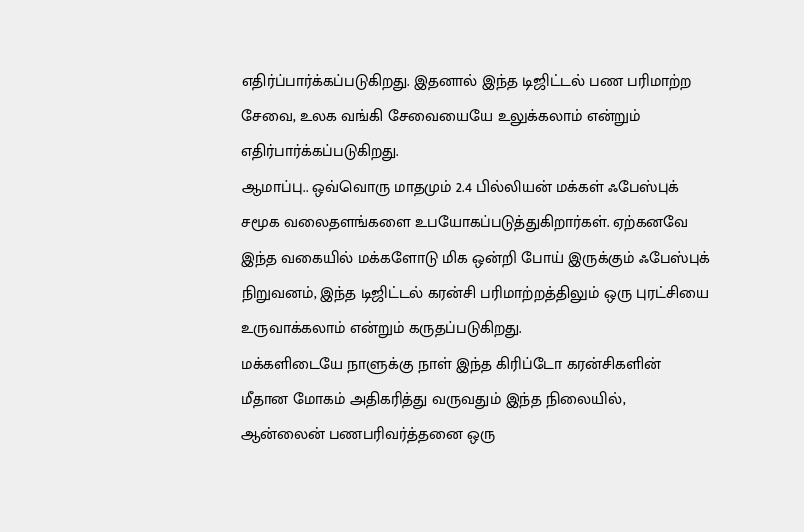எதிர்ப்பார்க்கப்படுகிறது. இதனால் இந்த டிஜிட்டல் பண பரிமாற்ற சேவை, உலக வங்கி சேவையையே உலுக்கலாம் என்றும் எதிர்பார்க்கப்படுகிறது.
ஆமாப்பு.. ஒவ்வொரு மாதமும் 2.4 பில்லியன் மக்கள் ஃபேஸ்புக் சமூக வலைதளங்களை உபயோகப்படுத்துகிறார்கள். ஏற்கனவே இந்த வகையில் மக்களோடு மிக ஒன்றி போய் இருக்கும் ஃபேஸ்புக் நிறுவனம், இந்த டிஜிட்டல் கரன்சி பரிமாற்றத்திலும் ஒரு புரட்சியை உருவாக்கலாம் என்றும் கருதப்படுகிறது.
மக்களிடையே நாளுக்கு நாள் இந்த கிரிப்டோ கரன்சிகளின் மீதான மோகம் அதிகரித்து வருவதும் இந்த நிலையில், ஆன்லைன் பணபரிவர்த்தனை ஒரு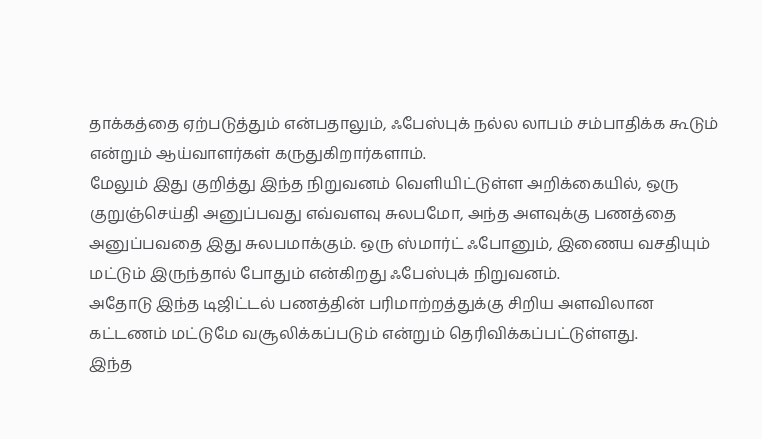தாக்கத்தை ஏற்படுத்தும் என்பதாலும், ஃபேஸ்புக் நல்ல லாபம் சம்பாதிக்க கூடும் என்றும் ஆய்வாளர்கள் கருதுகிறார்களாம்.
மேலும் இது குறித்து இந்த நிறுவனம் வெளியிட்டுள்ள அறிக்கையில், ஒரு குறுஞ்செய்தி அனுப்பவது எவ்வளவு சுலபமோ, அந்த அளவுக்கு பணத்தை அனுப்பவதை இது சுலபமாக்கும். ஒரு ஸ்மார்ட் ஃபோனும், இணைய வசதியும் மட்டும் இருந்தால் போதும் என்கிறது ஃபேஸ்புக் நிறுவனம்.
அதோடு இந்த டிஜிட்டல் பணத்தின் பரிமாற்றத்துக்கு சிறிய அளவிலான கட்டணம் மட்டுமே வசூலிக்கப்படும் என்றும் தெரிவிக்கப்பட்டுள்ளது.
இந்த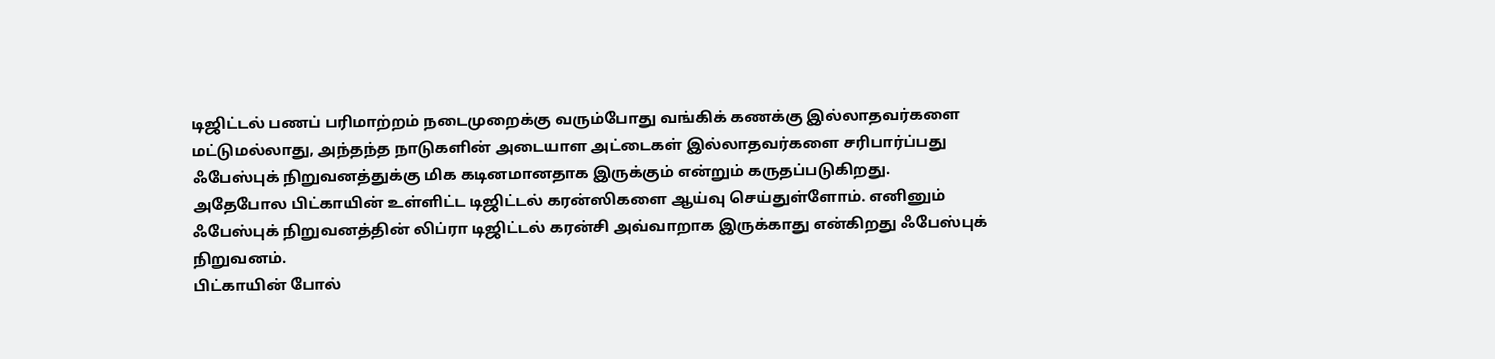டிஜிட்டல் பணப் பரிமாற்றம் நடைமுறைக்கு வரும்போது வங்கிக் கணக்கு இல்லாதவர்களை மட்டுமல்லாது, அந்தந்த நாடுகளின் அடையாள அட்டைகள் இல்லாதவர்களை சரிபார்ப்பது ஃபேஸ்புக் நிறுவனத்துக்கு மிக கடினமானதாக இருக்கும் என்றும் கருதப்படுகிறது.
அதேபோல பிட்காயின் உள்ளிட்ட டிஜிட்டல் கரன்ஸிகளை ஆய்வு செய்துள்ளோம். எனினும் ஃபேஸ்புக் நிறுவனத்தின் லிப்ரா டிஜிட்டல் கரன்சி அவ்வாறாக இருக்காது என்கிறது ஃபேஸ்புக் நிறுவனம்.
பிட்காயின் போல்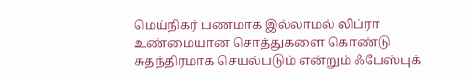மெய்நிகர் பணமாக இல்லாமல் லிப்ரா உண்மையான சொத்துகளை கொண்டு சுதந்திரமாக செயல்படும் என்றும் ஃபேஸ்புக்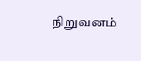நிறுவனம்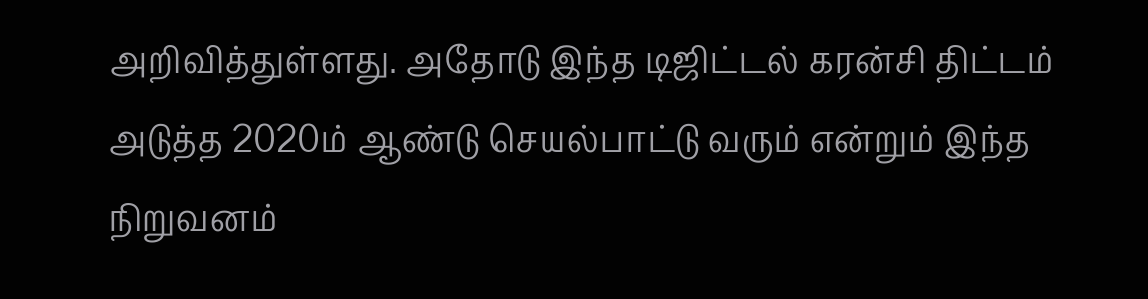அறிவித்துள்ளது. அதோடு இந்த டிஜிட்டல் கரன்சி திட்டம் அடுத்த 2020ம் ஆண்டு செயல்பாட்டு வரும் என்றும் இந்த நிறுவனம்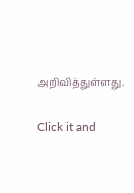அறிவித்துள்ளது.


Click it and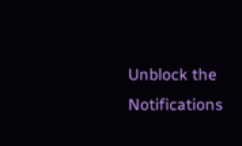Unblock the Notifications